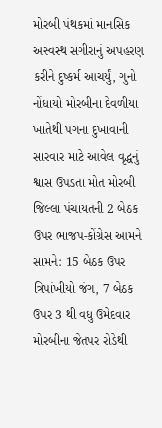મોરબી પંથકમાં માનસિક અસ્વસ્થ સગીરાનું અપહરણ કરીને દુષ્કર્મ આચર્યું, ગુનો નોંધાયો મોરબીના દેવળીયા ખાતેથી પગના દુખાવાની સારવાર માટે આવેલ વૃદ્ધનું શ્વાસ ઉપડતા મોત મોરબી જિલ્લા પંચાયતની 2 બેઠક ઉપર ભાજપ-કોંગ્રેસ આમને સામને: 15 બેઠક ઉપર ત્રિપાંખીયો જંગ, 7 બેઠક ઉપર 3 થી વધુ ઉમેદવાર મોરબીના જેતપર રોડેથી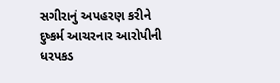સગીરાનું અપહરણ કરીને દુષ્કર્મ આચરનાર આરોપીની ધરપકડ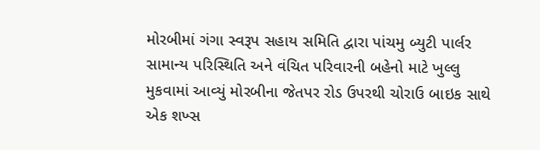મોરબીમાં ગંગા સ્વરૂપ સહાય સમિતિ દ્વારા પાંચમુ બ્યુટી પાર્લર સામાન્ય પરિસ્થિતિ અને વંચિત પરિવારની બહેનો માટે ખુલ્લુ મુકવામાં આવ્યું મોરબીના જેતપર રોડ ઉપરથી ચોરાઉ બાઇક સાથે એક શખ્સ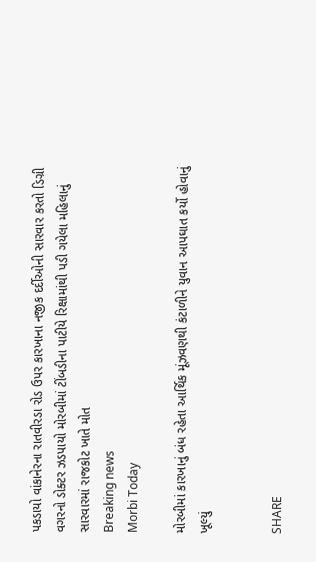પકડાયો વાંકાનેરના રાતવીરડા રોડ ઉપર કારખાના નજીક દર્દીઓની સારવાર કરતો ડિગ્રી વગરનો ડોક્ટર ઝડપાયો મોરબીમાં ટીંબડીના પાટીયે રિક્ષામાંથી પડી ગયેલા મહિલાનું સારવારમાં રાજકોટ ખાતે મોત
Breaking news
Morbi Today

મોરબીમાં કારખાનું બંધ રહેતા આર્થિક મૂંઝવણથી કંટાળીને યુવાન આપઘાત કર્યો હોવાનું ખૂલ્યું


SHARE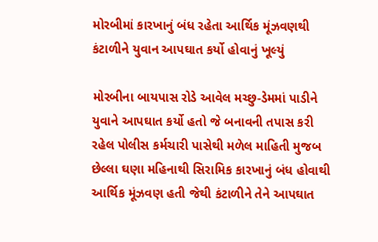મોરબીમાં કારખાનું બંધ રહેતા આર્થિક મૂંઝવણથી કંટાળીને યુવાન આપઘાત કર્યો હોવાનું ખૂલ્યું

મોરબીના બાયપાસ રોડે આવેલ મચ્છુ-ડેમમાં પાડીને યુવાને આપઘાત કર્યો હતો જે બનાવની તપાસ કરી રહેલ પોલીસ કર્મચારી પાસેથી મળેલ માહિતી મુજબ છેલ્લા ઘણા મહિનાથી સિરામિક કારખાનું બંધ હોવાથી આર્થિક મૂંઝવણ હતી જેથી કંટાળીને તેને આપઘાત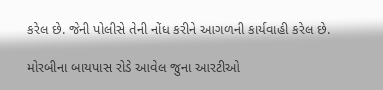કરેલ છે. જેની પોલીસે તેની નોંધ કરીને આગળની કાર્યવાહી કરેલ છે.

મોરબીના બાયપાસ રોડે આવેલ જુના આરટીઓ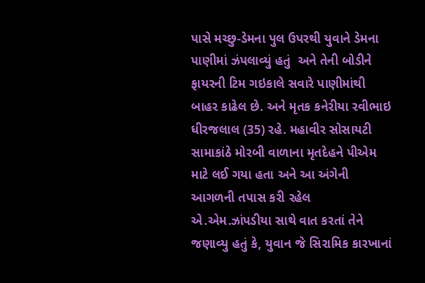પાસે મચ્છુ-ડેમના પુલ ઉપરથી યુવાને ડેમના પાણીમાં ઝંપલાવ્યું હતું  અને તેની બોડીને ફાયરની ટિમ ગઇકાલે સવારે પાણીમાંથી બાહર કાઢેલ છે. અને મૃતક કનેરીયા રવીભાઇ ધીરજલાલ (35) રહે. મહાવીર સોસાયટી સામાકાંઠે મોરબી વાળાના મૃતદેહને પીએમ માટે લઈ ગયા હતા અને આ અંગેની આગળની તપાસ કરી રહેલ એ.એમ.ઝાંપડીયા સાથે વાત કરતાં તેને જણાવ્યુ હતું કે, યુવાન જે સિરામિક કારખાનાં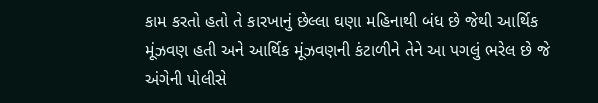કામ કરતો હતો તે કારખાનું છેલ્લા ઘણા મહિનાથી બંધ છે જેથી આર્થિક મૂંઝવણ હતી અને આર્થિક મૂંઝવણની કંટાળીને તેને આ પગલું ભરેલ છે જે અંગેની પોલીસે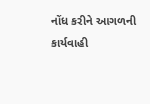નોંધ કરીને આગળની કાર્યવાહી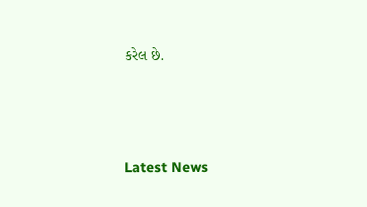કરેલ છે.






Latest News